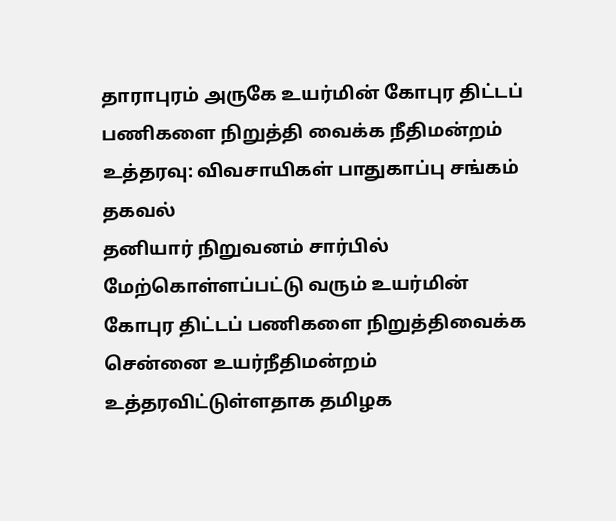தாராபுரம் அருகே உயர்மின் கோபுர திட்டப் பணிகளை நிறுத்தி வைக்க நீதிமன்றம் உத்தரவு: விவசாயிகள் பாதுகாப்பு சங்கம் தகவல்
தனியார் நிறுவனம் சார்பில் மேற்கொள்ளப்பட்டு வரும் உயர்மின் கோபுர திட்டப் பணிகளை நிறுத்திவைக்க சென்னை உயர்நீதிமன்றம் உத்தரவிட்டுள்ளதாக தமிழக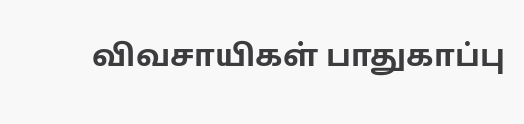விவசாயிகள் பாதுகாப்பு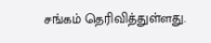சங்கம் தெரிவித்துள்ளது.